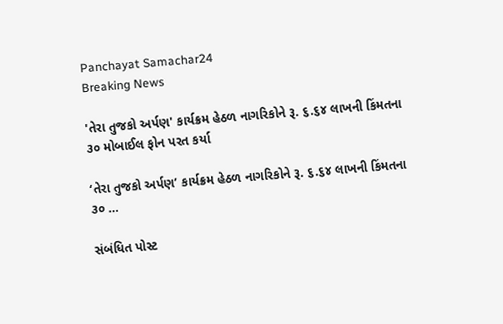Panchayat Samachar24
Breaking News

'તેરા તુજકો અર્પણ' કાર્યક્રમ હેઠળ નાગરિકોને રૂ. ૬.૬૪ લાખની કિંમતના ૩૦ મોબાઈલ ફોન પરત કર્યા

‘તેરા તુજકો અર્પણ’ કાર્યક્રમ હેઠળ નાગરિકોને રૂ. ૬.૬૪ લાખની કિંમતના ૩૦ …

સંબંધિત પોસ્ટ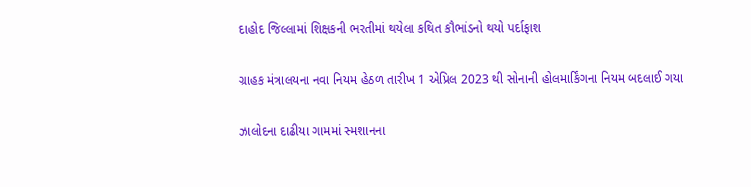દાહોદ જિલ્લામાં શિક્ષકની ભરતીમાં થયેલા કથિત કૌભાંડનો થયો પર્દાફાશ

ગ્રાહક મંત્રાલયના નવા નિયમ હેઠળ તારીખ 1 એપ્રિલ 2023 થી સોનાની હોલમાર્કિંગના નિયમ બદલાઈ ગયા

ઝાલોદના દાઢીયા ગામમાં સ્મશાનના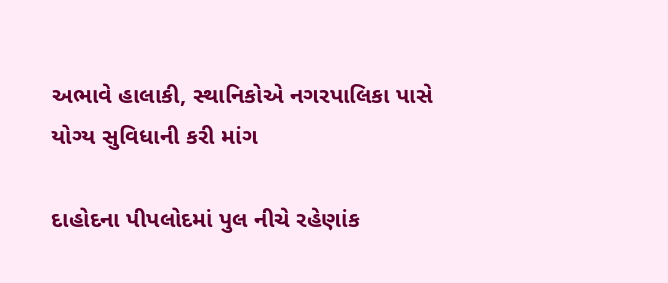અભાવે હાલાકી, સ્થાનિકોએ નગરપાલિકા પાસે યોગ્ય સુવિધાની કરી માંગ

દાહોદના પીપલોદમાં પુલ નીચે રહેણાંક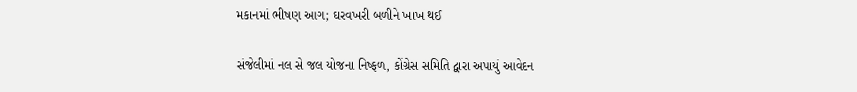મકાનમાં ભીષણ આગ; ઘરવખરી બળીને ખાખ થઈ

સંજેલીમાં નલ સે જલ યોજના નિષ્ફળ, કોંગ્રેસ સમિતિ દ્વારા અપાયું આવેદન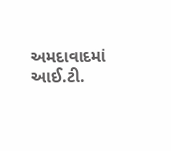અમદાવાદમાં આઈ.ટી.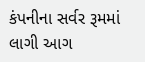કંપનીના સર્વર રૂમમાં લાગી આગ